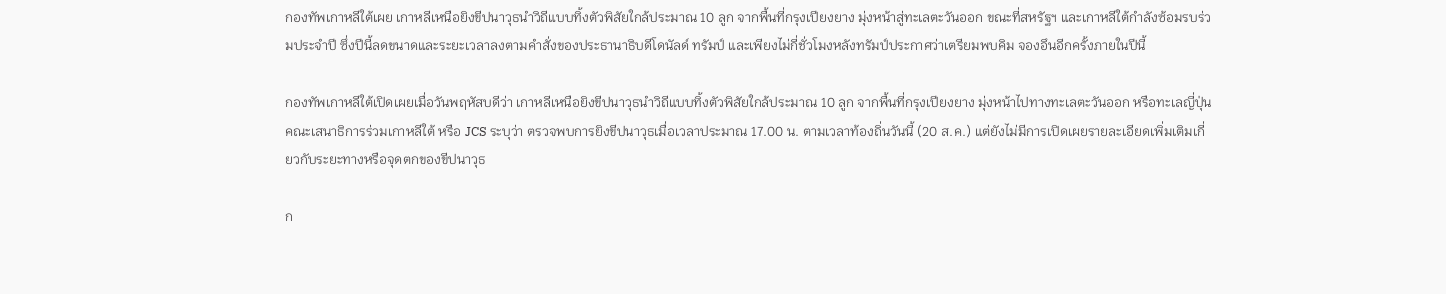กองทัพเกาหลีใต้เผย เกาหลีเหนือยิงขีปนาวุธนำวิถีแบบทิ้งตัวพิสัยใกล้ประมาณ 10 ลูก จากพื้นที่กรุงเปียงยาง มุ่งหน้าสู่ทะเลตะวันออก ขณะที่สหรัฐฯ และเกาหลีใต้กำลังซ้อมรบร่วมประจำปี ซึ่งปีนี้ลดขนาดและระยะเวลาลงตามคำสั่งของประธานาธิบดีโดนัลด์ ทรัมป์ และเพียงไม่กี่ชั่วโมงหลังทรัมป์ประกาศว่าเตรียมพบคิม จองอึนอีกครั้งภายในปีนี้

กองทัพเกาหลีใต้เปิดเผยเมื่อวันพฤหัสบดีว่า เกาหลีเหนือยิงขีปนาวุธนำวิถีแบบทิ้งตัวพิสัยใกล้ประมาณ 10 ลูก จากพื้นที่กรุงเปียงยาง มุ่งหน้าไปทางทะเลตะวันออก หรือทะเลญี่ปุ่น คณะเสนาธิการร่วมเกาหลีใต้ หรือ JCS ระบุว่า ตรวจพบการยิงขีปนาวุธเมื่อเวลาประมาณ 17.00 น. ตามเวลาท้องถิ่นวันนี้ (20 ส.ค.) แต่ยังไม่มีการเปิดเผยรายละเอียดเพิ่มเติมเกี่ยวกับระยะทางหรือจุดตกของขีปนาวุธ

ก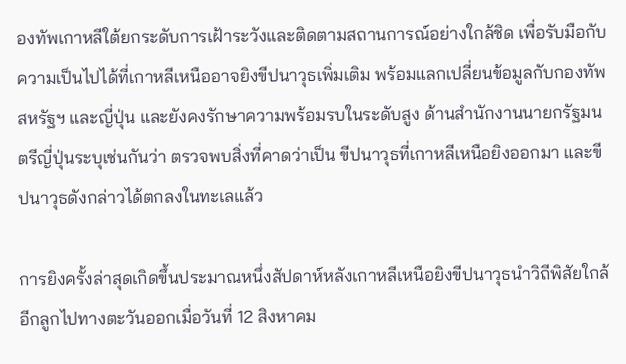องทัพเกาหลีใต้ยกระดับการเฝ้าระวังและติดตามสถานการณ์อย่างใกล้ชิด เพื่อรับมือกับความเป็นไปได้ที่เกาหลีเหนืออาจยิงขีปนาวุธเพิ่มเติม พร้อมแลกเปลี่ยนข้อมูลกับกองทัพสหรัฐฯ และญี่ปุ่น และยังคงรักษาความพร้อมรบในระดับสูง ด้านสำนักงานนายกรัฐมนตรีญี่ปุ่นระบุเช่นกันว่า ตรวจพบสิ่งที่คาดว่าเป็น ขีปนาวุธที่เกาหลีเหนือยิงออกมา และขีปนาวุธดังกล่าวได้ตกลงในทะเลแล้ว

การยิงครั้งล่าสุดเกิดขึ้นประมาณหนึ่งสัปดาห์หลังเกาหลีเหนือยิงขีปนาวุธนำวิถีพิสัยใกล้อีกลูกไปทางตะวันออกเมื่อวันที่ 12 สิงหาคม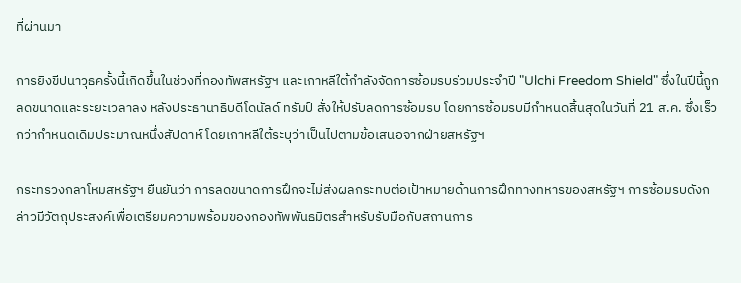ที่ผ่านมา

การยิงขีปนาวุธครั้งนี้เกิดขึ้นในช่วงที่กองทัพสหรัฐฯ และเกาหลีใต้กำลังจัดการซ้อมรบร่วมประจำปี "Ulchi Freedom Shield" ซึ่งในปีนี้ถูกลดขนาดและระยะเวลาลง หลังประธานาธิบดีโดนัลด์ ทรัมป์ สั่งให้ปรับลดการซ้อมรบ โดยการซ้อมรบมีกำหนดสิ้นสุดในวันที่ 21 ส.ค. ซึ่งเร็วกว่ากำหนดเดิมประมาณหนึ่งสัปดาห์ โดยเกาหลีใต้ระบุว่าเป็นไปตามข้อเสนอจากฝ่ายสหรัฐฯ

กระทรวงกลาโหมสหรัฐฯ ยืนยันว่า การลดขนาดการฝึกจะไม่ส่งผลกระทบต่อเป้าหมายด้านการฝึกทางทหารของสหรัฐฯ การซ้อมรบดังกล่าวมีวัตถุประสงค์เพื่อเตรียมความพร้อมของกองทัพพันธมิตรสำหรับรับมือกับสถานการ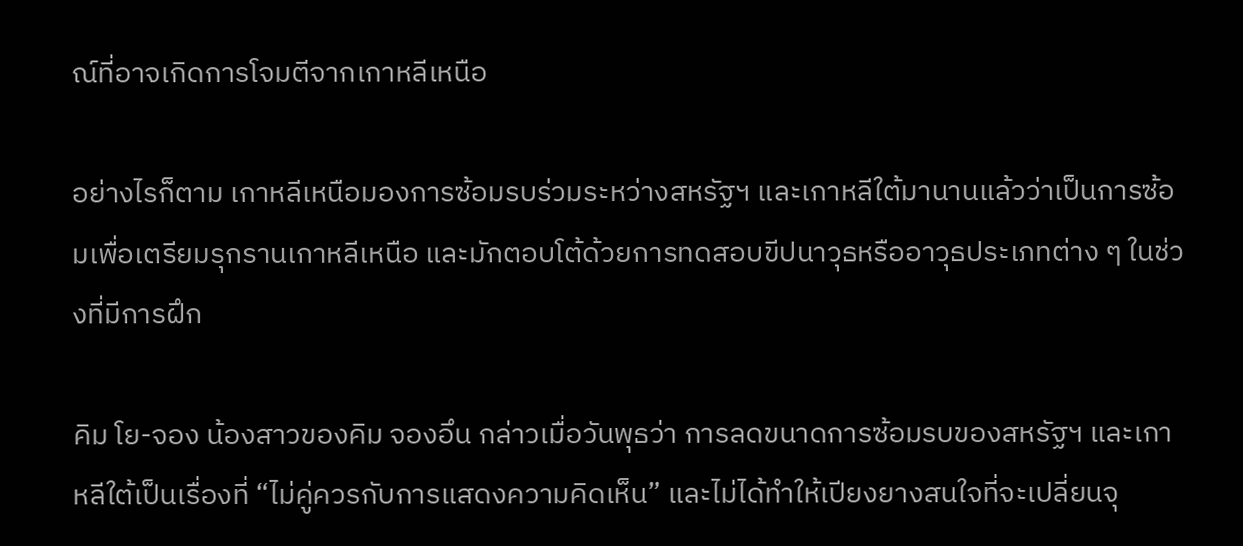ณ์ที่อาจเกิดการโจมตีจากเกาหลีเหนือ

อย่างไรก็ตาม เกาหลีเหนือมองการซ้อมรบร่วมระหว่างสหรัฐฯ และเกาหลีใต้มานานแล้วว่าเป็นการซ้อมเพื่อเตรียมรุกรานเกาหลีเหนือ และมักตอบโต้ด้วยการทดสอบขีปนาวุธหรืออาวุธประเภทต่าง ๆ ในช่วงที่มีการฝึก

คิม โย-จอง น้องสาวของคิม จองอึน กล่าวเมื่อวันพุธว่า การลดขนาดการซ้อมรบของสหรัฐฯ และเกาหลีใต้เป็นเรื่องที่ “ไม่คู่ควรกับการแสดงความคิดเห็น” และไม่ได้ทำให้เปียงยางสนใจที่จะเปลี่ยนจุ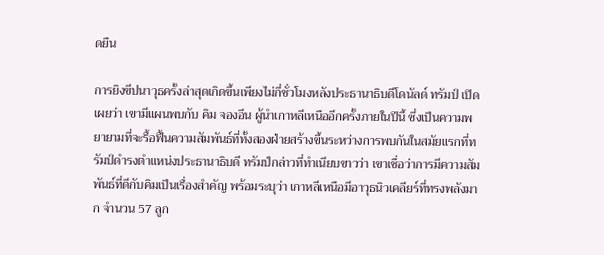ดยืน

การยิงขีปนาวุธครั้งล่าสุดเกิดขึ้นเพียงไม่กี่ชั่วโมงหลังประธานาธิบดีโดนัลด์ ทรัมป์ เปิดเผยว่า เขามีแผนพบกับ คิม จองอึน ผู้นำเกาหลีเหนืออีกครั้งภายในปีนี้ ซึ่งเป็นความพยายามที่จะรื้อฟื้นความสัมพันธ์ที่ทั้งสองฝ่ายสร้างขึ้นระหว่างการพบกันในสมัยแรกที่ทรัมป์ดำรงตำแหน่งประธานาธิบดี ทรัมป์กล่าวที่ทำเนียบขาวว่า เขาเชื่อว่าการมีความสัมพันธ์ที่ดีกับคิมเป็นเรื่องสำคัญ พร้อมระบุว่า เกาหลีเหนือมีอาวุธนิวเคลียร์ที่ทรงพลังมาก จำนวน 57 ลูก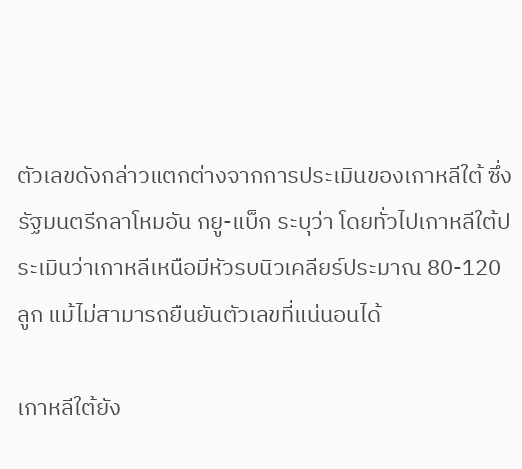ตัวเลขดังกล่าวแตกต่างจากการประเมินของเกาหลีใต้ ซึ่งรัฐมนตรีกลาโหมอัน กยู-แบ็ก ระบุว่า โดยทั่วไปเกาหลีใต้ประเมินว่าเกาหลีเหนือมีหัวรบนิวเคลียร์ประมาณ 80-120 ลูก แม้ไม่สามารถยืนยันตัวเลขที่แน่นอนได้

เกาหลีใต้ยัง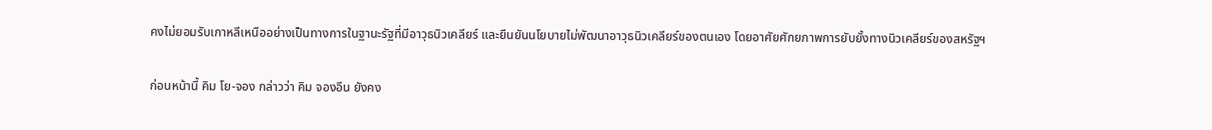คงไม่ยอมรับเกาหลีเหนืออย่างเป็นทางการในฐานะรัฐที่มีอาวุธนิวเคลียร์ และยืนยันนโยบายไม่พัฒนาอาวุธนิวเคลียร์ของตนเอง โดยอาศัยศักยภาพการยับยั้งทางนิวเคลียร์ของสหรัฐฯ

ก่อนหน้านี้ คิม โย-จอง กล่าวว่า คิม จองอึน ยังคง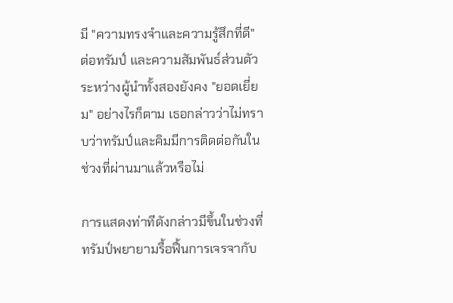มี "ความทรงจำและความรู้สึกที่ดี" ต่อทรัมป์ และความสัมพันธ์ส่วนตัวระหว่างผู้นำทั้งสองยังคง "ยอดเยี่ยม" อย่างไรก็ตาม เธอกล่าวว่าไม่ทราบว่าทรัมป์และคิมมีการติดต่อกันในช่วงที่ผ่านมาแล้วหรือไม่

การแสดงท่าทีดังกล่าวมีขึ้นในช่วงที่ทรัมป์พยายามรื้อฟื้นการเจรจากับ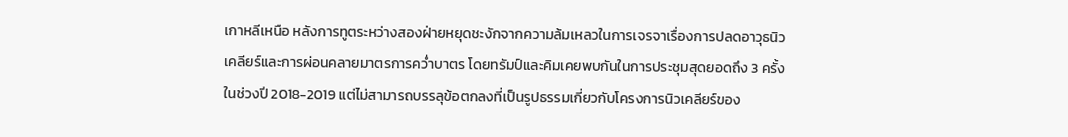เกาหลีเหนือ หลังการทูตระหว่างสองฝ่ายหยุดชะงักจากความล้มเหลวในการเจรจาเรื่องการปลดอาวุธนิวเคลียร์และการผ่อนคลายมาตรการคว่ำบาตร โดยทรัมป์และคิมเคยพบกันในการประชุมสุดยอดถึง 3 ครั้งในช่วงปี 2018-2019 แต่ไม่สามารถบรรลุข้อตกลงที่เป็นรูปธรรมเกี่ยวกับโครงการนิวเคลียร์ของ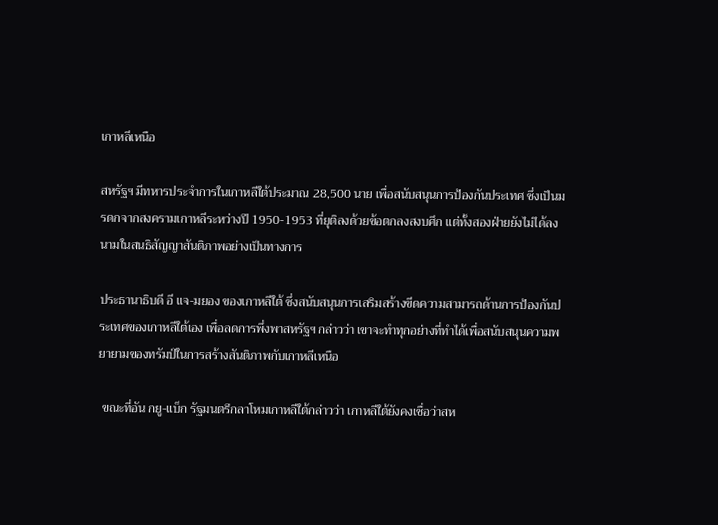เกาหลีเหนือ

สหรัฐฯ มีทหารประจำการในเกาหลีใต้ประมาณ 28,500 นาย เพื่อสนับสนุนการป้องกันประเทศ ซึ่งเป็นมรดกจากสงครามเกาหลีระหว่างปี 1950-1953 ที่ยุติลงด้วยข้อตกลงสงบศึก แต่ทั้งสองฝ่ายยังไม่ได้ลงนามในสนธิสัญญาสันติภาพอย่างเป็นทางการ

ประธานาธิบดี อี แจ-มยอง ของเกาหลีใต้ ซึ่งสนับสนุนการเสริมสร้างขีดความสามารถด้านการป้องกันประเทศของเกาหลีใต้เอง เพื่อลดการพึ่งพาสหรัฐฯ กล่าวว่า เขาจะทำทุกอย่างที่ทำได้เพื่อสนับสนุนความพยายามของทรัมป์ในการสร้างสันติภาพกับเกาหลีเหนือ

 ขณะที่อัน กยู-แบ็ก รัฐมนตรีกลาโหมเกาหลีใต้กล่าวว่า เกาหลีใต้ยังคงเชื่อว่าสห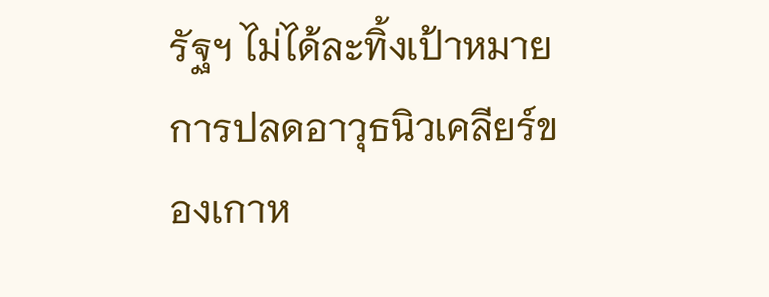รัฐฯ ไม่ได้ละทิ้งเป้าหมายการปลดอาวุธนิวเคลียร์ของเกาห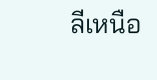ลีเหนือ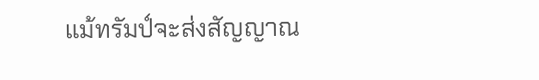แม้ทรัมป์จะส่งสัญญาณ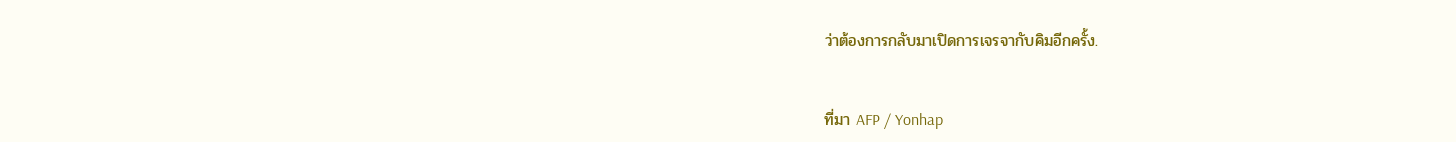ว่าต้องการกลับมาเปิดการเจรจากับคิมอีกครั้ง.


ที่มา AFP / Yonhap